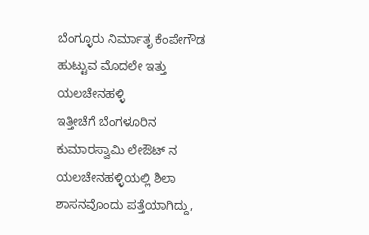ಬೆಂಗ್ಳೂರು ನಿರ್ಮಾತೃ ಕೆಂಪೇಗೌಡ ಹುಟ್ಟುವ ಮೊದಲೇ ಇತ್ತು ಯಲಚೇನಹಳ್ಳಿ
ಇತ್ತೀಚೆಗೆ ಬೆಂಗಳೂರಿನ ಕುಮಾರಸ್ವಾಮಿ ಲೇಔಟ್ ನ ಯಲಚೇನಹಳ್ಳಿಯಲ್ಲಿ ಶಿಲಾ ಶಾಸನವೊಂದು ಪತ್ತೆಯಾಗಿದ್ದು,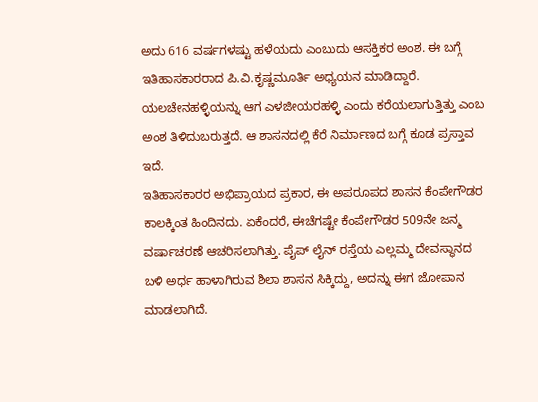ಅದು 616 ವರ್ಷಗಳಷ್ಟು ಹಳೆಯದು ಎಂಬುದು ಆಸಕ್ತಿಕರ ಅಂಶ. ಈ ಬಗ್ಗೆ ಇತಿಹಾಸಕಾರರಾದ ಪಿ.ವಿ.ಕೃಷ್ಣಮೂರ್ತಿ ಅಧ್ಯಯನ ಮಾಡಿದ್ದಾರೆ.
ಯಲಚೇನಹಳ್ಳಿಯನ್ನು ಆಗ ಎಳಜೀಯರಹಳ್ಳಿ ಎಂದು ಕರೆಯಲಾಗುತ್ತಿತ್ತು ಎಂಬ ಅಂಶ ತಿಳಿದುಬರುತ್ತದೆ. ಆ ಶಾಸನದಲ್ಲಿ ಕೆರೆ ನಿರ್ಮಾಣದ ಬಗ್ಗೆ ಕೂಡ ಪ್ರಸ್ತಾವ ಇದೆ.
ಇತಿಹಾಸಕಾರರ ಅಭಿಪ್ರಾಯದ ಪ್ರಕಾರ, ಈ ಅಪರೂಪದ ಶಾಸನ ಕೆಂಪೇಗೌಡರ ಕಾಲಕ್ಕಿಂತ ಹಿಂದಿನದು. ಏಕೆಂದರೆ, ಈಚೆಗಷ್ಟೇ ಕೆಂಪೇಗೌಡರ 509ನೇ ಜನ್ಮ ವರ್ಷಾಚರಣೆ ಆಚರಿಸಲಾಗಿತ್ತು. ಪೈಪ್ ಲೈನ್ ರಸ್ತೆಯ ಎಲ್ಲಮ್ಮ ದೇವಸ್ಥಾನದ ಬಳಿ ಅರ್ಧ ಹಾಳಾಗಿರುವ ಶಿಲಾ ಶಾಸನ ಸಿಕ್ಕಿದ್ದು, ಅದನ್ನು ಈಗ ಜೋಪಾನ ಮಾಡಲಾಗಿದೆ.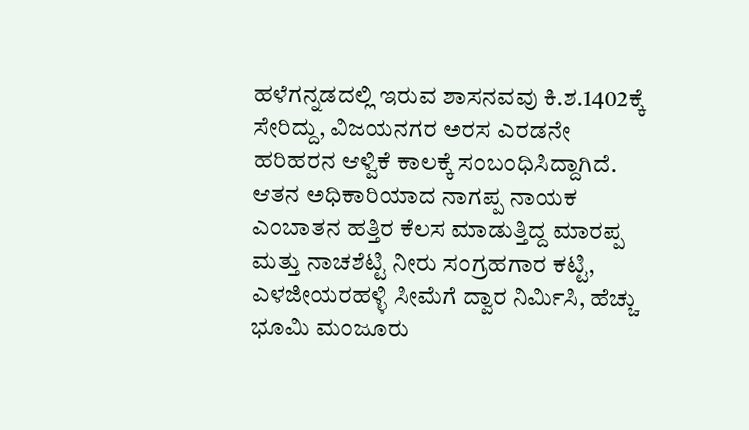ಹಳೆಗನ್ನಡದಲ್ಲಿ ಇರುವ ಶಾಸನವವು ಕಿ.ಶ.1402ಕ್ಕೆ ಸೇರಿದ್ದು, ವಿಜಯನಗರ ಅರಸ ಎರಡನೇ ಹರಿಹರನ ಆಳ್ವಿಕೆ ಕಾಲಕ್ಕೆ ಸಂಬಂಧಿಸಿದ್ದಾಗಿದೆ. ಆತನ ಅಧಿಕಾರಿಯಾದ ನಾಗಪ್ಪ ನಾಯಕ ಎಂಬಾತನ ಹತ್ತಿರ ಕೆಲಸ ಮಾಡುತ್ತಿದ್ದ ಮಾರಪ್ಪ ಮತ್ತು ನಾಚಶೆಟ್ಟಿ ನೀರು ಸಂಗ್ರಹಗಾರ ಕಟ್ಟಿ, ಎಳಜೀಯರಹಳ್ಳಿ ಸೀಮೆಗೆ ದ್ವಾರ ನಿರ್ಮಿಸಿ, ಹೆಚ್ಚು ಭೂಮಿ ಮಂಜೂರು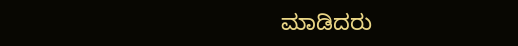ಮಾಡಿದರು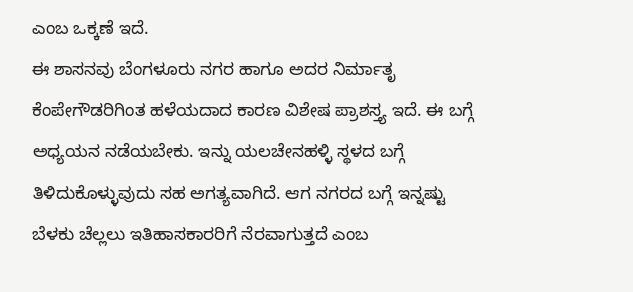ಎಂಬ ಒಕ್ಕಣೆ ಇದೆ.
ಈ ಶಾಸನವು ಬೆಂಗಳೂರು ನಗರ ಹಾಗೂ ಅದರ ನಿರ್ಮಾತೃ ಕೆಂಪೇಗೌಡರಿಗಿಂತ ಹಳೆಯದಾದ ಕಾರಣ ವಿಶೇಷ ಪ್ರಾಶಸ್ತ್ಯ ಇದೆ. ಈ ಬಗ್ಗೆ ಅಧ್ಯಯನ ನಡೆಯಬೇಕು. ಇನ್ನು ಯಲಚೇನಹಳ್ಳಿ ಸ್ಥಳದ ಬಗ್ಗೆ ತಿಳಿದುಕೊಳ್ಳುವುದು ಸಹ ಅಗತ್ಯವಾಗಿದೆ. ಆಗ ನಗರದ ಬಗ್ಗೆ ಇನ್ನಷ್ಟು ಬೆಳಕು ಚೆಲ್ಲಲು ಇತಿಹಾಸಕಾರರಿಗೆ ನೆರವಾಗುತ್ತದೆ ಎಂಬ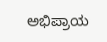ಅಭಿಪ್ರಾಯ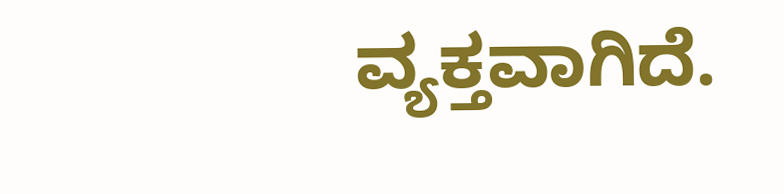ವ್ಯಕ್ತವಾಗಿದೆ.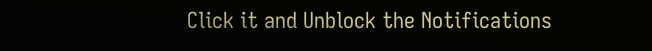Click it and Unblock the Notifications